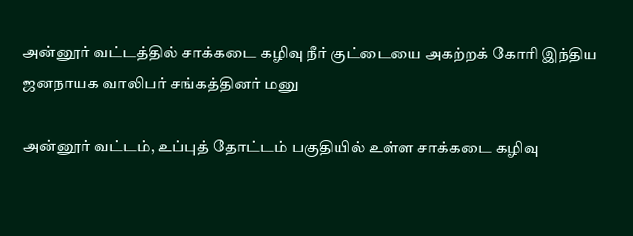அன்னூர் வட்டத்தில் சாக்கடை கழிவு நீர் குட்டையை அகற்றக் கோரி இந்திய ஜனநாயக வாலிபர் சங்கத்தினர் மனு

அன்னூர் வட்டம், உப்புத் தோட்டம் பகுதியில் உள்ள சாக்கடை கழிவு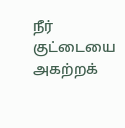நீர் குட்டையை அகற்றக்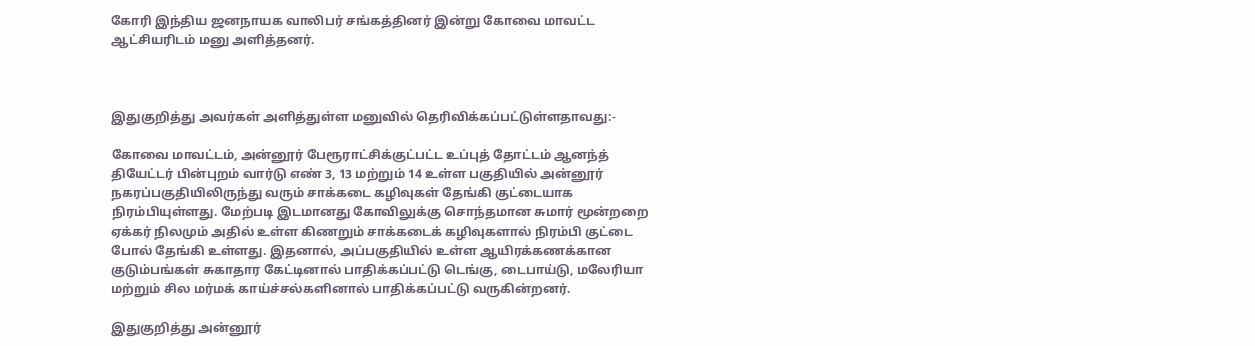கோரி இந்திய ஜனநாயக வாலிபர் சங்கத்தினர் இன்று கோவை மாவட்ட ஆட்சியரிடம் மனு அளித்தனர்.



இதுகுறித்து அவர்கள் அளித்துள்ள மனுவில் தெரிவிக்கப்பட்டுள்ளதாவது:-

கோவை மாவட்டம், அன்னூர் பேரூராட்சிக்குட்பட்ட உப்புத் தோட்டம் ஆனந்த் தியேட்டர் பின்புறம் வார்டு எண் 3, 13 மற்றும் 14 உள்ள பகுதியில் அன்னூர் நகரப்பகுதியிலிருந்து வரும் சாக்கடை கழிவுகள் தேங்கி குட்டையாக நிரம்பியுள்ளது. மேற்படி இடமானது கோவிலுக்கு சொந்தமான சுமார் மூன்றறை ஏக்கர் நிலமும் அதில் உள்ள கிணறும் சாக்கடைக் கழிவுகளால் நிரம்பி குட்டை போல் தேங்கி உள்ளது. இதனால், அப்பகுதியில் உள்ள ஆயிரக்கணக்கான குடும்பங்கள் சுகாதார கேட்டினால் பாதிக்கப்பட்டு டெங்கு, டைபாய்டு, மலேரியா மற்றும் சில மர்மக் காய்ச்சல்களினால் பாதிக்கப்பட்டு வருகின்றனர்.

இதுகுறித்து அன்னூர்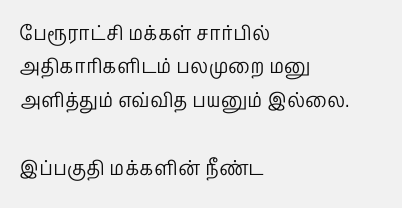பேரூராட்சி மக்கள் சார்பில் அதிகாரிகளிடம் பலமுறை மனு அளித்தும் எவ்வித பயனும் இல்லை.

இப்பகுதி மக்களின் நீண்ட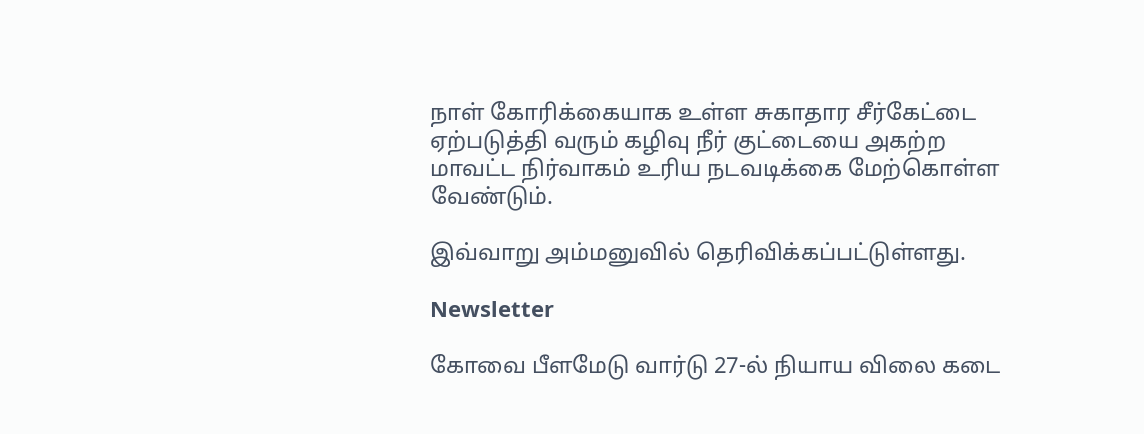நாள் கோரிக்கையாக உள்ள சுகாதார சீர்கேட்டை ஏற்படுத்தி வரும் கழிவு நீர் குட்டையை அகற்ற மாவட்ட நிர்வாகம் உரிய நடவடிக்கை மேற்கொள்ள வேண்டும்.

இவ்வாறு அம்மனுவில் தெரிவிக்கப்பட்டுள்ளது.

Newsletter

கோவை பீளமேடு வார்டு 27-ல் நியாய விலை கடை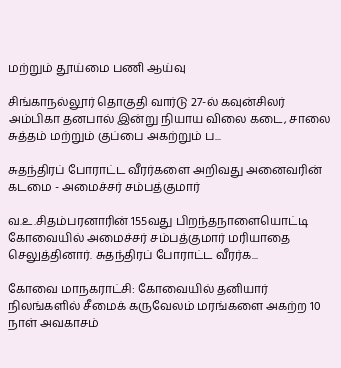மற்றும் தூய்மை பணி ஆய்வு

சிங்காநல்லூர் தொகுதி வார்டு 27-ல் கவுன்சிலர் அம்பிகா தனபால் இன்று நியாய விலை கடை, சாலை சுத்தம் மற்றும் குப்பை அகற்றும் ப...

சுதந்திரப் போராட்ட வீரர்களை அறிவது அனைவரின் கடமை - அமைச்சர் சம்பத்குமார்

வ.உ.சிதம்பரனாரின் 155வது பிறந்தநாளையொட்டி கோவையில் அமைச்சர் சம்பத்குமார் மரியாதை செலுத்தினார். சுதந்திரப் போராட்ட வீரர்க...

கோவை மாநகராட்சி: கோவையில் தனியார் நிலங்களில் சீமைக் கருவேலம் மரங்களை அகற்ற 10 நாள் அவகாசம்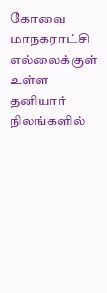கோவை மாநகராட்சி எல்லைக்குள் உள்ள தனியார் நிலங்களில்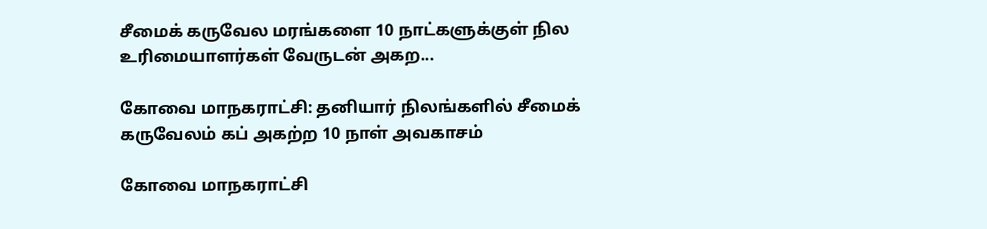சீமைக் கருவேல மரங்களை 10 நாட்களுக்குள் நில உரிமையாளர்கள் வேருடன் அகற...

கோவை மாநகராட்சி: தனியார் நிலங்களில் சீமைக் கருவேலம் கப் அகற்ற 10 நாள் அவகாசம்

கோவை மாநகராட்சி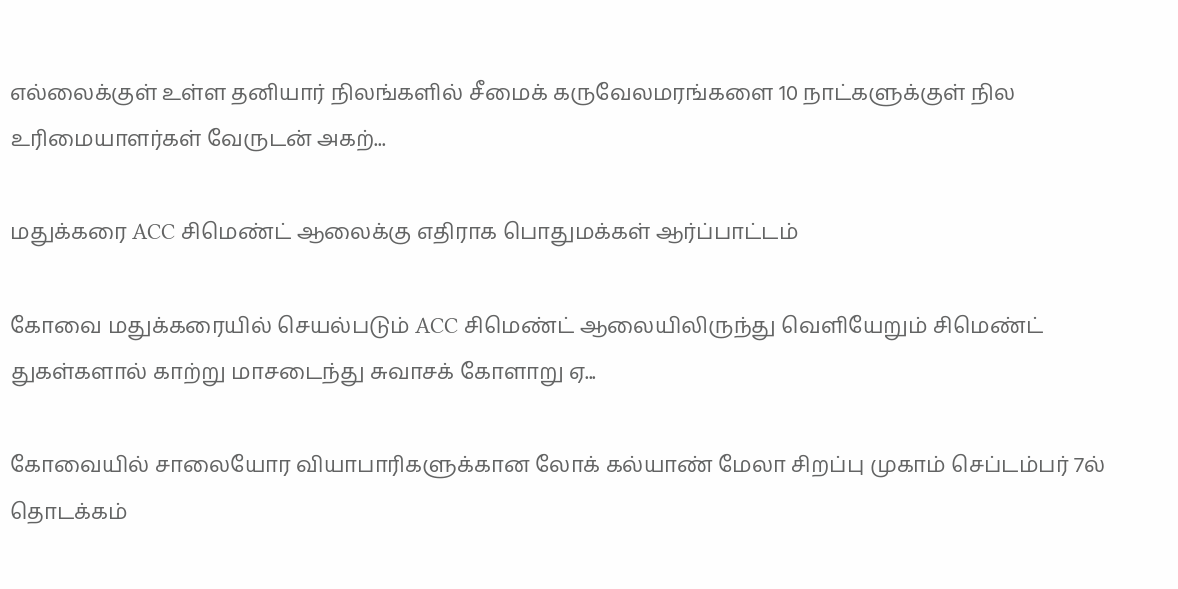எல்லைக்குள் உள்ள தனியார் நிலங்களில் சீமைக் கருவேலமரங்களை 10 நாட்களுக்குள் நில உரிமையாளர்கள் வேருடன் அகற்...

மதுக்கரை ACC சிமெண்ட் ஆலைக்கு எதிராக பொதுமக்கள் ஆர்ப்பாட்டம்

கோவை மதுக்கரையில் செயல்படும் ACC சிமெண்ட் ஆலையிலிருந்து வெளியேறும் சிமெண்ட் துகள்களால் காற்று மாசடைந்து சுவாசக் கோளாறு ஏ...

கோவையில் சாலையோர வியாபாரிகளுக்கான லோக் கல்யாண் மேலா சிறப்பு முகாம் செப்டம்பர் 7ல் தொடக்கம்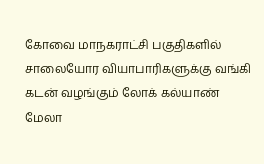கோவை மாநகராட்சி பகுதிகளில் சாலையோர வியாபாரிகளுக்கு வங்கி கடன் வழங்கும் லோக் கல்யாண் மேலா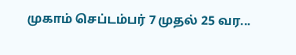முகாம் செப்டம்பர் 7 முதல் 25 வர...